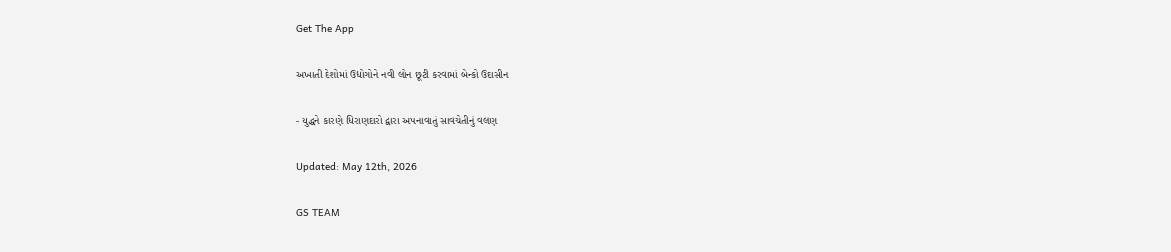Get The App

અખાતી દેશોમાં ઉદ્યોગોને નવી લોન છૂટી કરવામાં બેન્કો ઉદાસીન

- યુદ્ધને કારણે ધિરાણદારો દ્વારા અપનાવાતું સાવચેતીનું વલણ

Updated: May 12th, 2026

GS TEAM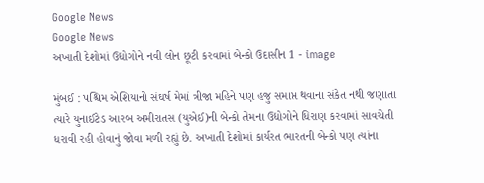Google News
Google News
અખાતી દેશોમાં ઉદ્યોગોને નવી લોન છૂટી કરવામાં બેન્કો ઉદાસીન 1 - image

મુંબઈ : પશ્ચિમ એશિયાનો સંઘર્ષ મેમાં ત્રીજા મહિને પણ હજુ સમાપ્ત થવાના સંકેત નથી જણાતા ત્યારે યુનાઈટેડ આરબ અમીરાતસ (યુએઈ)ની બેન્કો તેમના ઉદ્યોગોને ધિરાણ કરવામાં સાવચેતી ધરાવી રહી હોવાનું જોવા મળી રહ્યું છે. અખાતી દેશોમાં કાર્યરત ભારતની બેન્કો પણ ત્યાંના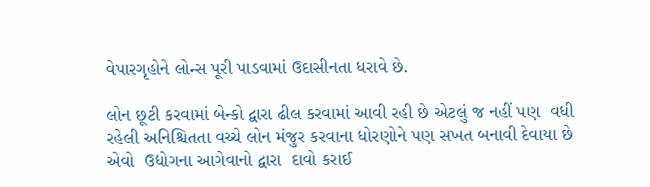વેપારગૃહોને લોન્સ પૂરી પાડવામાં ઉદાસીનતા ધરાવે છે.

લોન છૂટી કરવામાં બેન્કો દ્વારા ઢીલ કરવામાં આવી રહી છે એટલું જ નહીં પણ  વધી રહેલી અનિશ્ચિતતા વચ્ચે લોન મંજુર કરવાના ધોરણોને પણ સખત બનાવી દેવાયા છે એવો  ઉદ્યોગના આગેવાનો દ્વારા  દાવો કરાઈ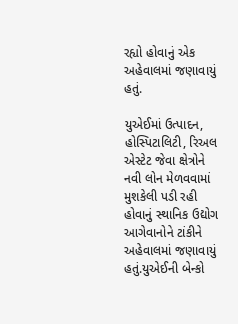રહ્યો હોવાનું એક અહેવાલમાં જણાવાયું હતું.

યુએઈમાં ઉત્પાદન, હોસ્પિટાલિટી, રિઅલ એસ્ટેટ જેવા ક્ષેત્રોને નવી લોન મેળવવામાં મુશકેલી પડી રહી હોવાનું સ્થાનિક ઉદ્યોગ આગેવાનોને ટાંકીને અહેવાલમાં જણાવાયું હતું.યુએઈની બેન્કો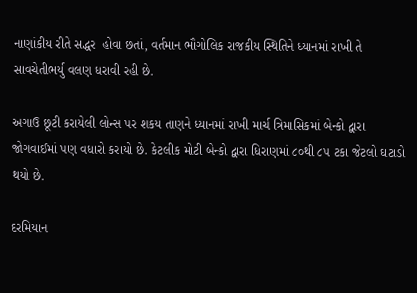નાણાંકીય રીતે સદ્ધર  હોવા છતાં, વર્તમાન ભૌગોલિક રાજકીય સ્થિતિને ધ્યાનમાં રાખી તે સાવચેતીભર્યુ વલણ ધરાવી રહી છે.

અગાઉ છૂટી કરાયેલી લોન્સ પર શકય તાણને ધ્યાનમાં રાખી માર્ચ ત્રિમાસિકમાં બેન્કો દ્વારા જોગવાઈમાં પણ વધારો કરાયો છે. કેટલીક મોટી બેન્કો દ્વારા ધિરાણમાં ૮૦થી ૮૫ ટકા જેટલો ઘટાડો થયો છે.

દરમિયાન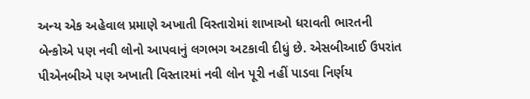અન્ય એક અહેવાલ પ્રમાણે અખાતી વિસ્તારોમાં શાખાઓ ધરાવતી ભારતની બેન્કોએ પણ નવી લોનો આપવાનું લગભગ અટકાવી દીધું છે. એસબીઆઈ ઉપરાંત પીએનબીએ પણ અખાતી વિસ્તારમાં નવી લોન પૂરી નહીં પાડવા નિર્ણય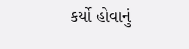કર્યો હોવાનું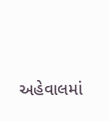અહેવાલમાં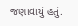જણાવાયું હતું.